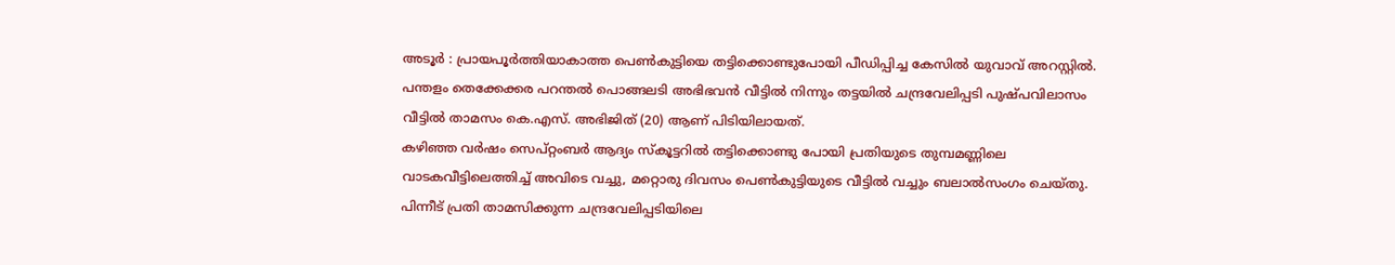അടൂർ : പ്രായപൂർത്തിയാകാത്ത പെൺകുട്ടിയെ തട്ടിക്കൊണ്ടുപോയി പീഡിപ്പിച്ച കേസിൽ യുവാവ് അറസ്റ്റിൽ. പന്തളം തെക്കേക്കര പറന്തൽ പൊങ്ങലടി അഭിഭവൻ വീട്ടിൽ നിന്നും തട്ടയിൽ ചന്ദ്രവേലിപ്പടി പുഷ്പവിലാസം വീട്ടിൽ താമസം കെ.എസ്. അഭിജിത് (20) ആണ് പിടിയിലായത്.
കഴിഞ്ഞ വർഷം സെപ്റ്റംബർ ആദ്യം സ്കൂട്ടറിൽ തട്ടിക്കൊണ്ടു പോയി പ്രതിയുടെ തുമ്പമണ്ണിലെ വാടകവീട്ടിലെത്തിച്ച് അവിടെ വച്ചു, മറ്റൊരു ദിവസം പെൺകുട്ടിയുടെ വീട്ടിൽ വച്ചും ബലാൽസംഗം ചെയ്തു. പിന്നീട് പ്രതി താമസിക്കുന്ന ചന്ദ്രവേലിപ്പടിയിലെ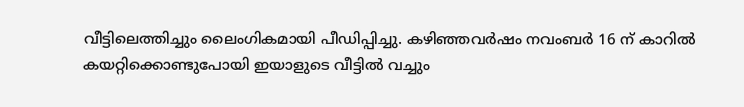വീട്ടിലെത്തിച്ചും ലൈംഗികമായി പീഡിപ്പിച്ചു. കഴിഞ്ഞവർഷം നവംബർ 16 ന് കാറിൽ കയറ്റിക്കൊണ്ടുപോയി ഇയാളുടെ വീട്ടിൽ വച്ചും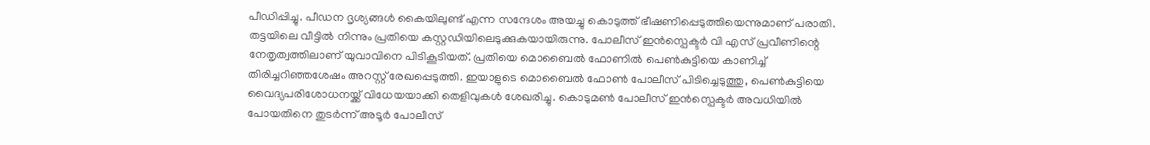പീഡിപ്പിച്ചു. പീഡന ദൃശ്യങ്ങൾ കൈയിലുണ്ട് എന്ന സന്ദേശം അയച്ചു കൊടുത്ത് ഭീഷണിപ്പെടുത്തിയെന്നുമാണ് പരാതി.
തട്ടയിലെ വീട്ടിൽ നിന്നും പ്രതിയെ കസ്റ്റഡിയിലെടുക്കുകയായിരുന്നു. പോലീസ് ഇൻസ്പെക്ടർ വി എസ് പ്രവീണിന്റെ നേതൃത്വത്തിലാണ് യുവാവിനെ പിടികൂടിയത്. പ്രതിയെ മൊബൈൽ ഫോണിൽ പെൺകുട്ടിയെ കാണിച്ച് തിരിച്ചറിഞ്ഞശേഷം അറസ്റ്റ് രേഖപ്പെടുത്തി. ഇയാളുടെ മൊബൈൽ ഫോൺ പോലീസ് പിടിച്ചെടുത്തു, പെൺകുട്ടിയെ വൈദ്യപരിശോധനയ്ക്ക് വിധേയയാക്കി തെളിവുകൾ ശേഖരിച്ചു. കൊടുമൺ പോലീസ് ഇൻസ്പെക്ടർ അവധിയിൽ പോയതിനെ തുടർന്ന് അടൂർ പോലീസ്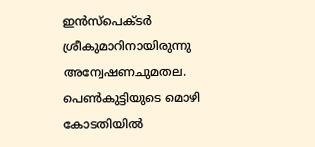ഇൻസ്പെക്ടർ ശ്രീകുമാറിനായിരുന്നു അന്വേഷണചുമതല. പെൺകുട്ടിയുടെ മൊഴി കോടതിയിൽ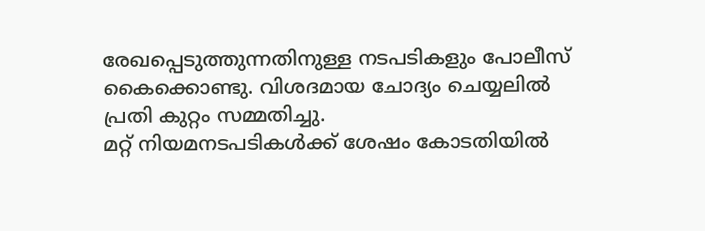രേഖപ്പെടുത്തുന്നതിനുള്ള നടപടികളും പോലീസ് കൈക്കൊണ്ടു. വിശദമായ ചോദ്യം ചെയ്യലിൽ പ്രതി കുറ്റം സമ്മതിച്ചു.
മറ്റ് നിയമനടപടികൾക്ക് ശേഷം കോടതിയിൽ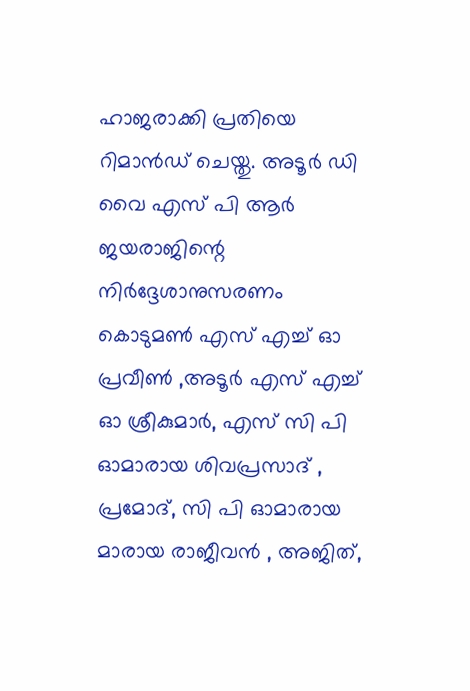ഹാജരാക്കി പ്രതിയെ റിമാൻഡ് ചെയ്തു. അടൂർ ഡി വൈ എസ് പി ആർ ജയരാജിന്റെ നിർദ്ദേശാനുസരണം കൊടുമൺ എസ് എച്ച് ഓ പ്രവീൺ ,അടൂർ എസ് എച്ച് ഓ ശ്രീകുമാർ, എസ് സി പി ഓമാരായ ശിവപ്രസാദ് , പ്രമോദ്, സി പി ഓമാരായ മാരായ രാജീവൻ , അജിത്,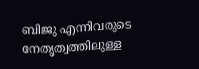ബിജു എന്നിവരുടെ നേതൃത്വത്തിലുള്ള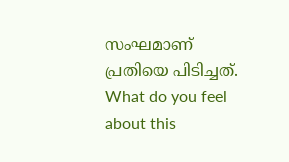സംഘമാണ് പ്രതിയെ പിടിച്ചത്.
What do you feel about this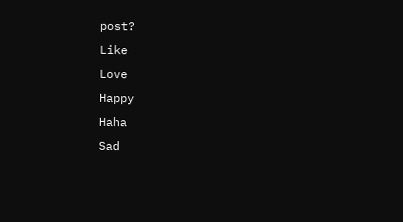post?
Like
Love
Happy
Haha
Sad